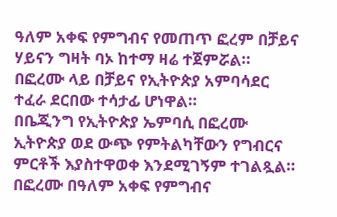ዓለም አቀፍ የምግብና የመጠጥ ፎረም በቻይና ሃይናን ግዛት ባኦ ከተማ ዛሬ ተጀምሯል።
በፎረሙ ላይ በቻይና የኢትዮጵያ አምባሳደር ተፈራ ደርበው ተሳታፊ ሆነዋል።
በቤጂንግ የኢትዮጵያ ኤምባሲ በፎረሙ ኢትዮጵያ ወደ ውጭ የምትልካቸውን የግብርና ምርቶች እያስተዋወቀ እንደሚገኝም ተገልጿል።
በፎረሙ በዓለም አቀፍ የምግብና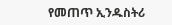የመጠጥ ኢንዱስትሪ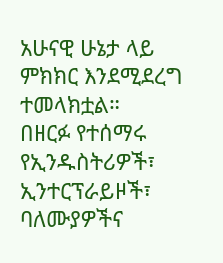አሁናዊ ሁኔታ ላይ ምክክር እንደሚደረግ ተመላክቷል።
በዘርፉ የተሰማሩ የኢንዱስትሪዎች፣ ኢንተርፕራይዞች፣ ባለሙያዎችና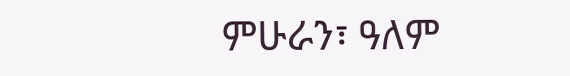ምሁራን፣ ዓለም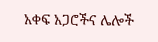አቀፍ አጋሮችና ሌሎች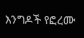እንግዶች የፎረሙ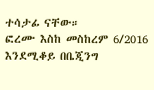ተሳታፊ ናቸው።
ፎረሙ እስከ መስከረም 6/2016 እንደሚቆይ በቤጂንግ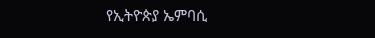የኢትዮጵያ ኤምባሲ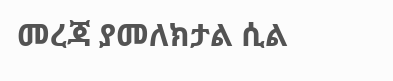መረጃ ያመለክታል ሲል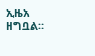ኢዜአ ዘግቧል።